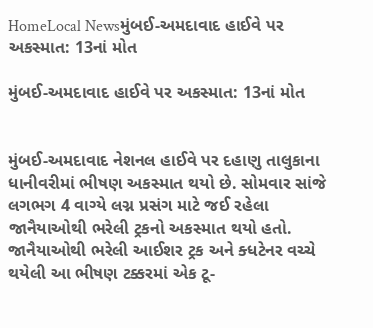HomeLocal Newsમુંબઈ-અમદાવાદ હાઈવે પર અકસ્માત: 13નાં મોત

મુંબઈ-અમદાવાદ હાઈવે પર અકસ્માત: 13નાં મોત


મુંબઈ-અમદાવાદ નેશનલ હાઈવે પર દહાણુ તાલુકાના ધાનીવરીમાં ભીષણ અકસ્માત થયો છે. સોમવાર સાંજે લગભગ 4 વાગ્યે લગ્ન પ્રસંગ માટે જઈ રહેલા જાનૈયાઓથી ભરેલી ટ્રકનો અકસ્માત થયો હતો. જાનૈયાઓથી ભરેલી આઈશર ટ્રક અને ક્ધટેનર વચ્ચે થયેલી આ ભીષણ ટક્કરમાં એક ટૂ-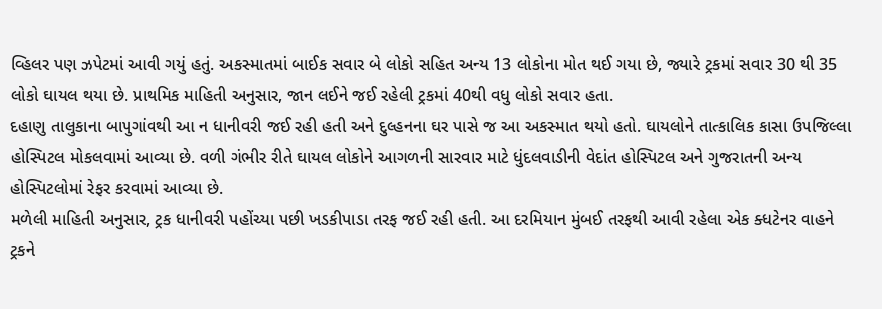વ્હિલર પણ ઝપેટમાં આવી ગયું હતું. અકસ્માતમાં બાઈક સવાર બે લોકો સહિત અન્ય 13 લોકોના મોત થઈ ગયા છે, જ્યારે ટ્રકમાં સવાર 30 થી 35 લોકો ઘાયલ થયા છે. પ્રાથમિક માહિતી અનુસાર, જાન લઈને જઈ રહેલી ટ્રકમાં 40થી વધુ લોકો સવાર હતા.
દહાણુ તાલુકાના બાપુગાંવથી આ ન ધાનીવરી જઈ રહી હતી અને દુલ્હનના ઘર પાસે જ આ અકસ્માત થયો હતો. ઘાયલોને તાત્કાલિક કાસા ઉપજિલ્લા હોસ્પિટલ મોકલવામાં આવ્યા છે. વળી ગંભીર રીતે ઘાયલ લોકોને આગળની સારવાર માટે ધુંદલવાડીની વેદાંત હોસ્પિટલ અને ગુજરાતની અન્ય હોસ્પિટલોમાં રેફર કરવામાં આવ્યા છે.
મળેલી માહિતી અનુસાર, ટ્રક ધાનીવરી પહોંચ્યા પછી ખડકીપાડા તરફ જઈ રહી હતી. આ દરમિયાન મુંબઈ તરફથી આવી રહેલા એક ક્ધટેનર વાહને ટ્રકને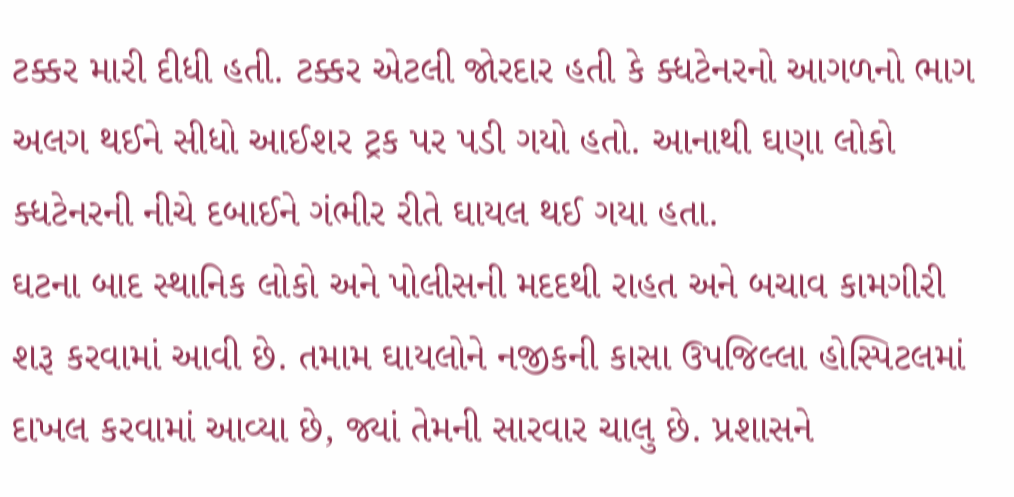ટક્કર મારી દીધી હતી. ટક્કર એટલી જોરદાર હતી કે ક્ધટેનરનો આગળનો ભાગ અલગ થઈને સીધો આઈશર ટ્રક પર પડી ગયો હતો. આનાથી ઘણા લોકો ક્ધટેનરની નીચે દબાઈને ગંભીર રીતે ઘાયલ થઈ ગયા હતા.
ઘટના બાદ સ્થાનિક લોકો અને પોલીસની મદદથી રાહત અને બચાવ કામગીરી શરૂ કરવામાં આવી છે. તમામ ઘાયલોને નજીકની કાસા ઉપજિલ્લા હોસ્પિટલમાં દાખલ કરવામાં આવ્યા છે, જ્યાં તેમની સારવાર ચાલુ છે. પ્રશાસને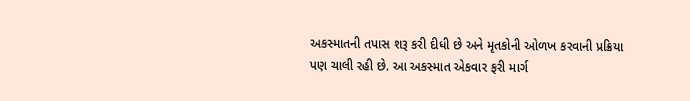અકસ્માતની તપાસ શરૂ કરી દીધી છે અને મૃતકોની ઓળખ કરવાની પ્રક્રિયા પણ ચાલી રહી છે. આ અકસ્માત એકવાર ફરી માર્ગ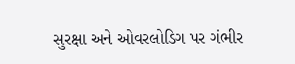સુરક્ષા અને ઓવરલોડિગ પર ગંભીર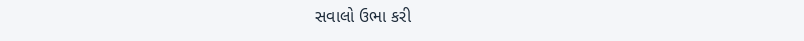સવાલો ઉભા કરી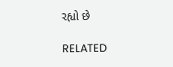રહ્યો છે

RELATED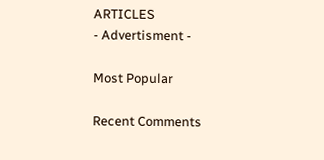ARTICLES
- Advertisment -

Most Popular

Recent Comments